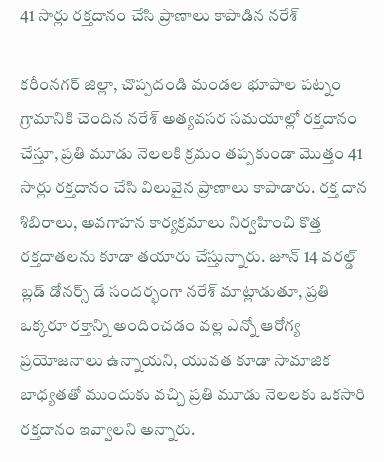41 సార్లు రక్తదానం చేసి ప్రాణాలు కాపాడిన నరేశ్

కరీంనగర్ జిల్లా, చొప్పదండి మండల భూపాల పట్నం గ్రామానికి చెందిన నరేశ్ అత్యవసర సమయాల్లో రక్తదానం చేస్తూ, ప్రతి మూడు నెలలకి క్రమం తప్పకుండా మొత్తం 41 సార్లు రక్తదానం చేసి విలువైన ప్రాణాలు కాపాడారు. రక్త దాన శిబిరాలు, అవగాహన కార్యక్రమాలు నిర్వహించి కొత్త రక్తదాతలను కూడా తయారు చేస్తున్నారు. జూన్ 14 వరల్డ్ బ్లడ్ డోనర్స్ డే సందర్భంగా నరేశ్ మాట్లాడుతూ, ప్రతి ఒక్కరూ రక్తాన్ని అందించడం వల్ల ఎన్నో ఆరోగ్య ప్రయోజనాలు ఉన్నాయని, యువత కూడా సామాజిక బాధ్యతతో ముందుకు వచ్చి ప్రతి మూడు నెలలకు ఒకసారి రక్తదానం ఇవ్వాలని అన్నారు.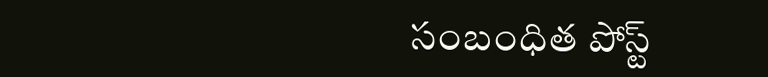సంబంధిత పోస్ట్